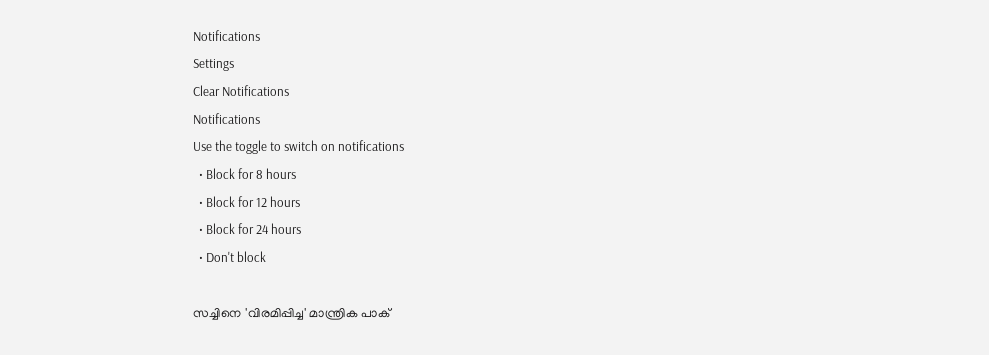Notifications
Settings
Clear Notifications
Notifications
Use the toggle to switch on notifications
  • Block for 8 hours
  • Block for 12 hours
  • Block for 24 hours
  • Don't block

സച്ചിനെ 'വിരമിപ്പിച്ച' മാന്ത്രിക പാക്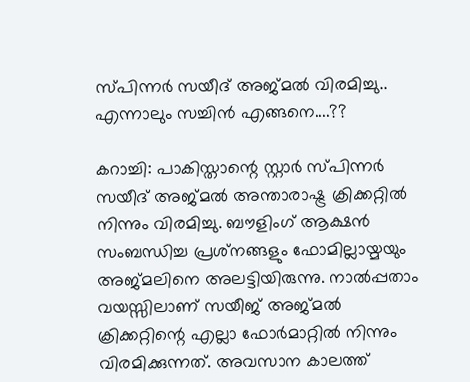സ്പിന്നർ സയീദ് അജ്മൽ വിരമിച്ചു.. എന്നാലും സച്ചിൻ എങ്ങനെ....??

കറാച്ചി: പാകിസ്താന്റെ സ്റ്റാർ സ്പിന്നർ സയീദ് അജ്മല്‍ അന്താരാഷ്ട്ര ക്രിക്കറ്റില്‍ നിന്നും വിരമിച്ചു. ബൗളിംഗ് ആക്ഷന്‍ സംബന്ധിച്ച പ്രശ്‌നങ്ങളും ഫോമില്ലായ്മയും അജ്മലിനെ അലട്ടിയിരുന്നു. നാൽപ്പതാം വയസ്സിലാണ് സയീജ് അജ്മൽ ക്രിക്കറ്റിന്റെ എല്ലാ ഫോർമാറ്റിൽ നിന്നും വിരമിക്കുന്നത്. അവസാന കാലത്ത്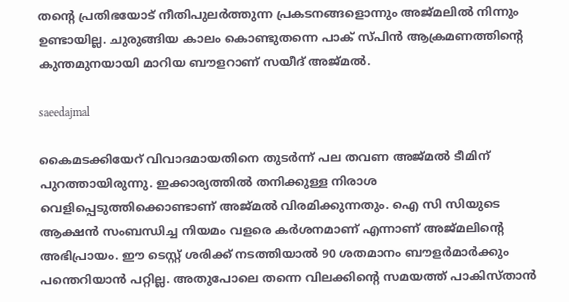തന്റെ പ്രതിഭയോട് നീതിപുലർത്തുന്ന പ്രകടനങ്ങളൊന്നും അജ്മലിൽ നിന്നും ഉണ്ടായില്ല. ചുരുങ്ങിയ കാലം കൊണ്ടുതന്നെ പാക് സ്പിൻ ആക്രമണത്തിന്റെ കുന്തമുനയായി മാറിയ ബൗളറാണ് സയീദ് അജ്മൽ.

saeedajmal

കൈമടക്കിയേറ് വിവാദമായതിനെ തുടര്‍ന്ന് പല തവണ അജ്മല്‍ ടീമിന് പുറത്തായിരുന്നു. ഇക്കാര്യത്തിൽ തനിക്കുള്ള നിരാശ വെളിപ്പെടുത്തിക്കൊണ്ടാണ് അജ്മൽ വിരമിക്കുന്നതും. ഐ സി സിയുടെ ആക്ഷൻ സംബന്ധിച്ച നിയമം വളരെ കർശനമാണ് എന്നാണ് അജ്മലിന്റെ അഭിപ്രായം. ഈ ടെസ്റ്റ് ശരിക്ക് നടത്തിയാൽ 90 ശതമാനം ബൗളർമാർക്കും പന്തെറിയാൻ പറ്റില്ല. അതുപോലെ തന്നെ വിലക്കിന്റെ സമയത്ത് പാകിസ്താൻ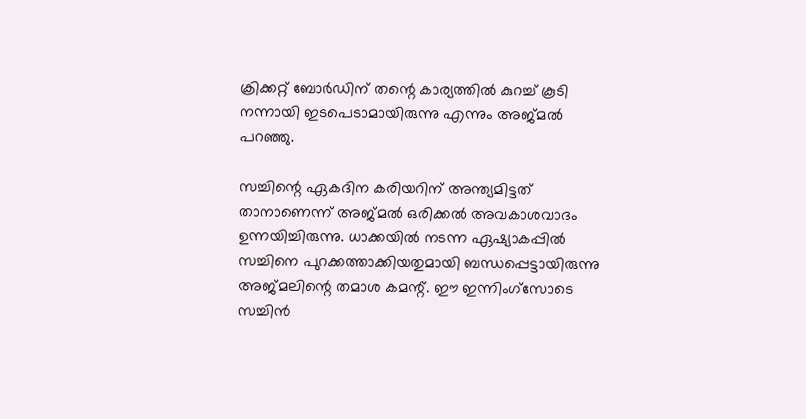ക്രിക്കറ്റ് ബോർഡിന് തന്റെ കാര്യത്തിൽ കുറച്ച് കൂടി നന്നായി ഇടപെടാമായിരുന്നു എന്നും അജ്മൽ പറഞ്ഞു.

സച്ചിന്റെ ഏകദിന കരിയറിന് അന്ത്യമിട്ടത് താനാണെന്ന് അജ്മല്‍ ഒരിക്കൽ അവകാശവാദം ഉന്നയിച്ചിരുന്നു. ധാക്കയില്‍ നടന്ന ഏഷ്യാകപ്പില്‍ സച്ചിനെ പുറക്കത്താക്കിയതുമായി ബന്ധപ്പെട്ടായിരുന്നു അജ്മലിന്റെ തമാശ കമന്റ്. ഈ ഇന്നിംഗ്‌സോടെ സച്ചിന്‍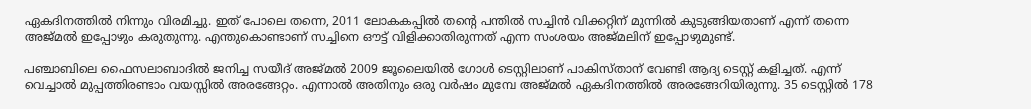ഏകദിനത്തില്‍ നിന്നും വിരമിച്ചു. ഇത് പോലെ തന്നെ, 2011 ലോകകപ്പിൽ തന്റെ പന്തിൽ സച്ചിൻ വിക്കറ്റിന് മുന്നിൽ കുടുങ്ങിയതാണ് എന്ന് തന്നെ അജ്മൽ ഇപ്പോഴും കരുതുന്നു. എന്തുകൊണ്ടാണ് സച്ചിനെ ഔട്ട് വിളിക്കാതിരുന്നത് എന്ന സംശയം അജ്മലിന് ഇപ്പോഴുമുണ്ട്.

പഞ്ചാബിലെ ഫൈസലാബാദിൽ ജനിച്ച സയീദ് അജ്മൽ 2009 ജൂലൈയിൽ ഗോൾ ടെസ്റ്റിലാണ് പാകിസ്താന് വേണ്ടി ആദ്യ ടെസ്റ്റ് കളിച്ചത്. എന്ന് വെച്ചാൽ മുപ്പത്തിരണ്ടാം വയസ്സിൽ അരങ്ങേറ്റം. എന്നാൽ അതിനും ഒരു വർഷം മുമ്പേ അജ്മൽ ഏകദിനത്തിൽ അരങ്ങേറിയിരുന്നു. 35 ടെസ്റ്റിൽ 178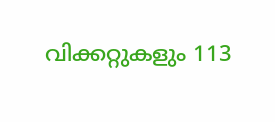വിക്കറ്റുകളും 113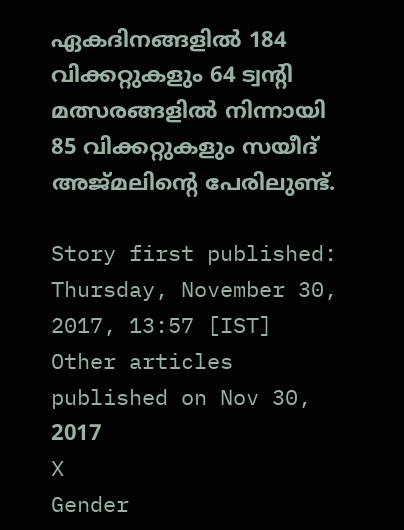ഏകദിനങ്ങളിൽ 184 വിക്കറ്റുകളും 64 ട്വന്റി മത്സരങ്ങളിൽ നിന്നായി 85 വിക്കറ്റുകളും സയീദ് അജ്മലിന്റെ പേരിലുണ്ട്.

Story first published: Thursday, November 30, 2017, 13:57 [IST]
Other articles published on Nov 30, 2017
X
Gender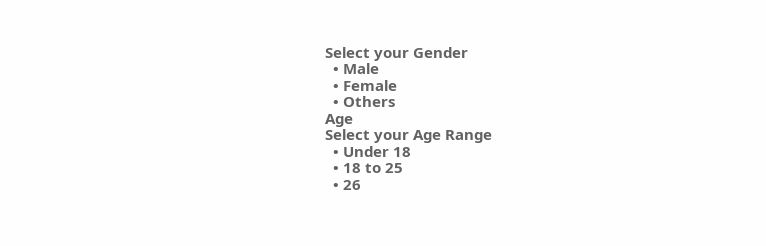Select your Gender
  • Male
  • Female
  • Others
Age
Select your Age Range
  • Under 18
  • 18 to 25
  • 26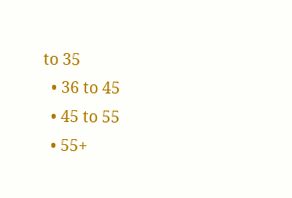to 35
  • 36 to 45
  • 45 to 55
  • 55+